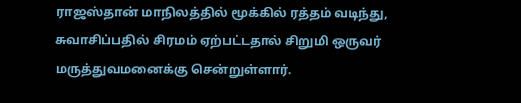ராஜஸ்தான் மாநிலத்தில் மூக்கில் ரத்தம் வடிந்து, சுவாசிப்பதில் சிரமம் ஏற்பட்டதால் சிறுமி ஒருவர் மருத்துவமனைக்கு சென்றுள்ளார்.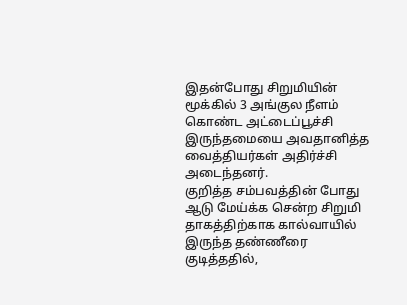இதன்போது சிறுமியின் மூக்கில் 3 அங்குல நீளம் கொண்ட அட்டைப்பூச்சி இருந்தமையை அவதானித்த வைத்தியர்கள் அதிர்ச்சி அடைந்தனர்.
குறித்த சம்பவத்தின் போது ஆடு மேய்க்க சென்ற சிறுமி தாகத்திற்காக கால்வாயில் இருந்த தண்ணீரை குடித்ததில்,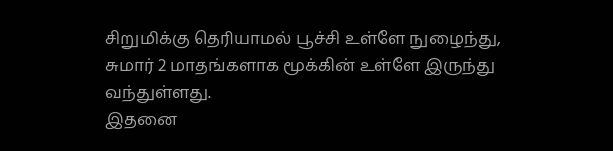சிறுமிக்கு தெரியாமல் பூச்சி உள்ளே நுழைந்து, சுமார் 2 மாதங்களாக மூக்கின் உள்ளே இருந்து வந்துள்ளது.
இதனை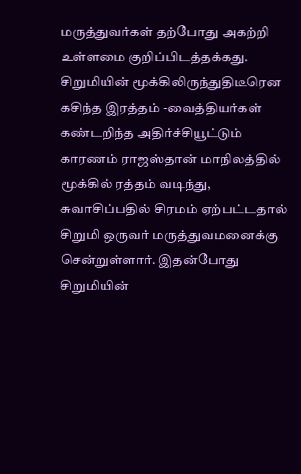மருத்துவர்கள் தற்போது அகற்றி உள்ளமை குறிப்பிடத்தக்கது.
சிறுமியின் மூக்கிலிருந்துதிடீரென கசிந்த இரத்தம் -வைத்தியர்கள் கண்டறிந்த அதிர்ச்சியூட்டும் காரணம் ராஜஸ்தான் மாநிலத்தில் மூக்கில் ரத்தம் வடிந்து, சுவாசிப்பதில் சிரமம் ஏற்பட்டதால் சிறுமி ஒருவர் மருத்துவமனைக்கு சென்றுள்ளார். இதன்போது சிறுமியின்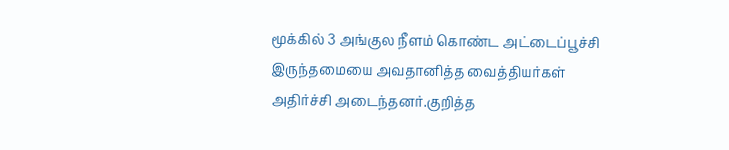மூக்கில் 3 அங்குல நீளம் கொண்ட அட்டைப்பூச்சி இருந்தமையை அவதானித்த வைத்தியர்கள் அதிர்ச்சி அடைந்தனர்.குறித்த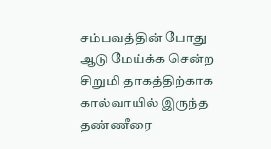சம்பவத்தின் போது ஆடு மேய்க்க சென்ற சிறுமி தாகத்திற்காக கால்வாயில் இருந்த தண்ணீரை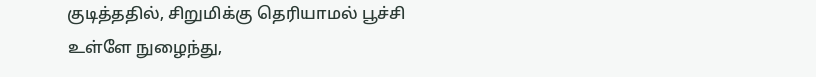குடித்ததில், சிறுமிக்கு தெரியாமல் பூச்சி உள்ளே நுழைந்து,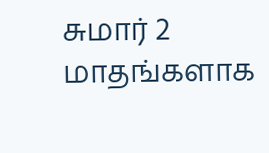சுமார் 2 மாதங்களாக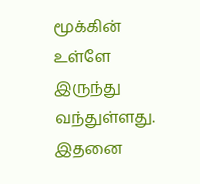மூக்கின் உள்ளே இருந்து வந்துள்ளது. இதனை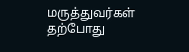மருத்துவர்கள் தற்போது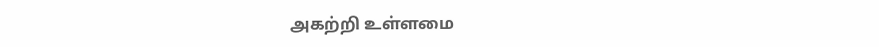அகற்றி உள்ளமை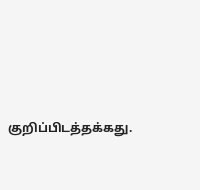குறிப்பிடத்தக்கது.